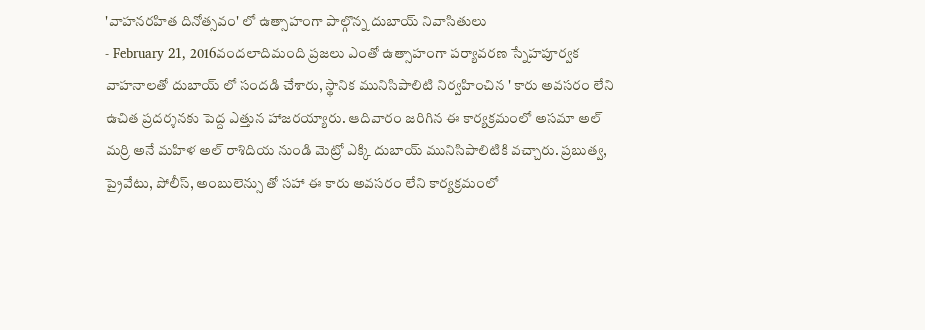'వాహనరహిత దినోత్సవం' లో ఉత్సాహంగా పాల్గొన్న దుబాయ్ నివాసితులు
- February 21, 2016వందలాదిమంది ప్రజలు ఎంతో ఉత్సాహంగా పర్యావరణ స్నేహపూర్వక వాహనాలతో దుబాయ్ లో సందడి చేశారు, స్థానిక మునిసిపాలిటి నిర్వహించిన ' కారు అవసరం లేని ఉచిత ప్రదర్శనకు పెద్ద ఎత్తున హాజరయ్యారు. ఆదివారం జరిగిన ఈ కార్యక్రమంలో అసమా అల్ మర్రి అనే మహిళ అల్ రాశిదియ నుండి మెట్రో ఎక్కి దుబాయ్ మునిసిపాలిటికి వచ్చారు. ప్రబుత్వ, ప్రైవేటు, పోలీస్, అంబులెన్సు తో సహా ఈ కారు అవసరం లేని కార్యక్రమంలో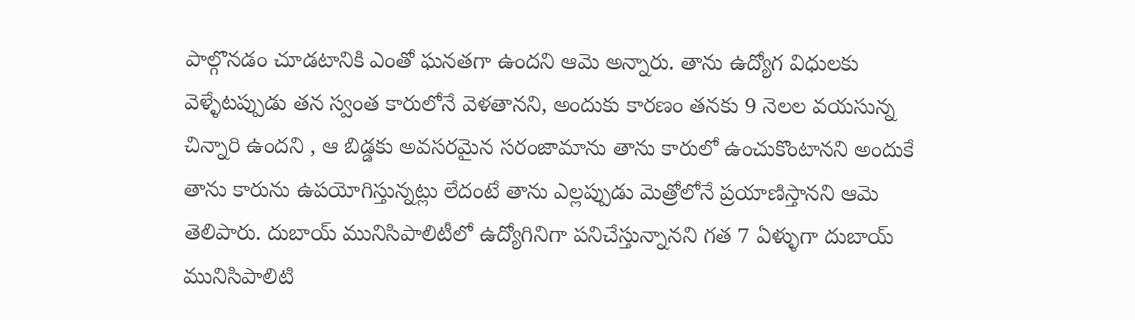పాల్గొనడం చూడటానికి ఎంతో ఘనతగా ఉందని ఆమె అన్నారు. తాను ఉద్యోగ విధులకు వెళ్ళేటప్పుడు తన స్వంత కారులోనే వెళతానని, అందుకు కారణం తనకు 9 నెలల వయసున్న చిన్నారి ఉందని , ఆ బిడ్డకు అవసరమైన సరంజామాను తాను కారులో ఉంచుకొంటానని అందుకే తాను కారును ఉపయోగిస్తున్నట్లు లేదంటే తాను ఎల్లప్పుడు మెత్రోలోనే ప్రయాణిస్తానని ఆమె తెలిపారు. దుబాయ్ మునిసిపాలిటీలో ఉద్యోగినిగా పనిచేస్తున్నానని గత 7 ఏళ్ళుగా దుబాయ్ మునిసిపాలిటి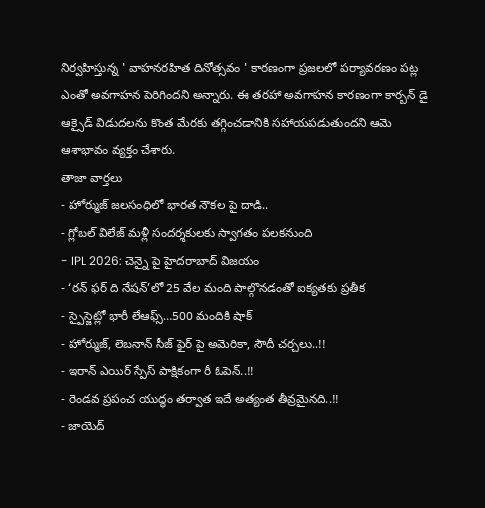నిర్వహిస్తున్న ' వాహనరహిత దినోత్సవం ' కారణంగా ప్రజలలో పర్యావరణం పట్ల ఎంతో అవగాహన పెరిగిందని అన్నారు. ఈ తరహా అవగాహన కారణంగా కార్బన్ డై ఆక్సైడ్ విడుదలను కొంత మేరకు తగ్గించడానికి సహాయపడుతుందని ఆమె ఆశాభావం వ్యక్తం చేశారు.
తాజా వార్తలు
- హోర్ముజ్ జలసంధిలో భారత నౌకల పై దాడి..
- గ్లోబల్ విలేజ్ మళ్లీ సందర్శకులకు స్వాగతం పలకనుంది
- IPL 2026: చెన్నై పై హైదరాబాద్ విజయం
- ‘రన్ ఫర్ ది నేషన్’లో 25 వేల మంది పాల్గొనడంతో ఐక్యతకు ప్రతీక
- స్పైస్జెట్లో భారీ లేఆఫ్స్…500 మందికి షాక్
- హోర్ముజ్, లెబనాన్ సీజ్ ఫైర్ పై అమెరికా, సౌదీ చర్చలు..!!
- ఇరాన్ ఎయిర్ స్పేస్ పాక్షికంగా రీ ఓపెన్..!!
- రెండవ ప్రపంచ యుద్ధం తర్వాత ఇదే అత్యంత తీవ్రమైనది..!!
- జాయెద్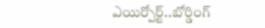ఎయిర్పోర్ట్..బోర్డింగ్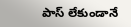పాస్ లేకుండానే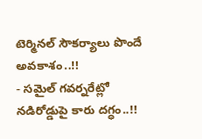టెర్మినల్ సౌకర్యాలు పొందే అవకాశం..!!
- సమైల్ గవర్నరేట్లో నడిరోడ్డుపై కారు దగ్ధం..!!